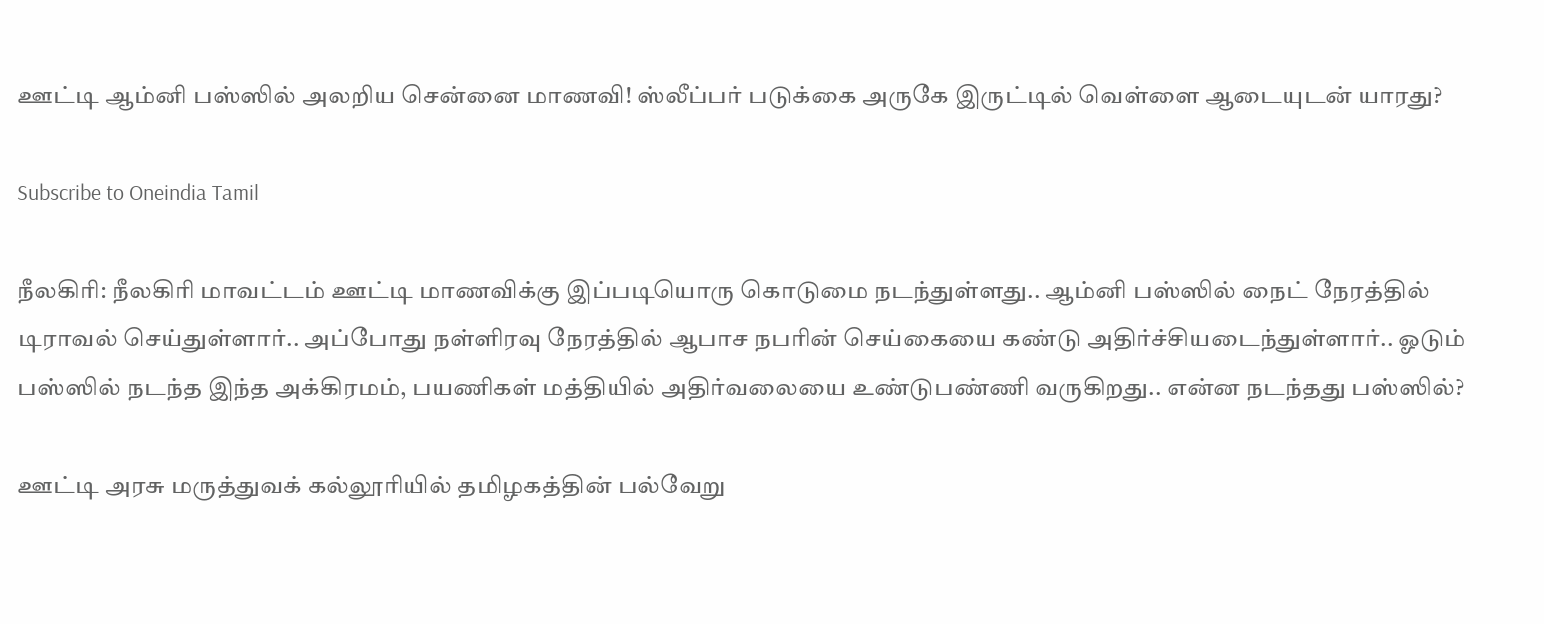ஊட்டி ஆம்னி பஸ்ஸில் அலறிய சென்னை மாணவி! ஸ்லீப்பர் படுக்கை அருகே இருட்டில் வெள்ளை ஆடையுடன் யாரது?

Subscribe to Oneindia Tamil

நீலகிரி: நீலகிரி மாவட்டம் ஊட்டி மாணவிக்கு இப்படியொரு கொடுமை நடந்துள்ளது.. ஆம்னி பஸ்ஸில் நைட் நேரத்தில் டிராவல் செய்துள்ளார்.. அப்போது நள்ளிரவு நேரத்தில் ஆபாச நபரின் செய்கையை கண்டு அதிர்ச்சியடைந்துள்ளார்.. ஓடும் பஸ்ஸில் நடந்த இந்த அக்கிரமம், பயணிகள் மத்தியில் அதிர்வலையை உண்டுபண்ணி வருகிறது.. என்ன நடந்தது பஸ்ஸில்?

ஊட்டி அரசு மருத்துவக் கல்லூரியில் தமிழகத்தின் பல்வேறு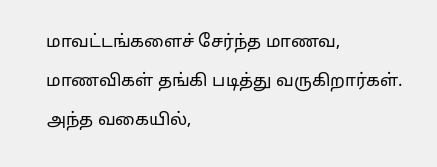மாவட்டங்களைச் சேர்ந்த மாணவ, மாணவிகள் தங்கி படித்து வருகிறார்கள். அந்த வகையில்,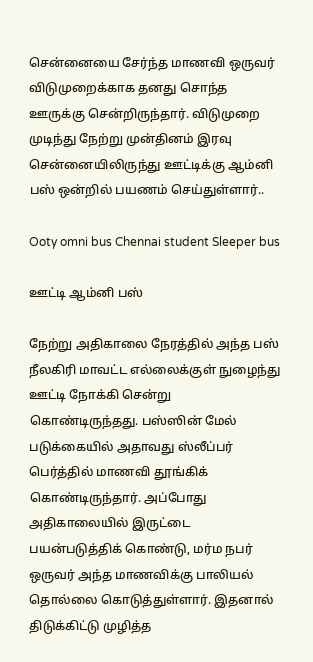சென்னையை சேர்ந்த மாணவி ஒருவர் விடுமுறைக்காக தனது சொந்த ஊருக்கு சென்றிருந்தார். விடுமுறை முடிந்து நேற்று முன்தினம் இரவு சென்னையிலிருந்து ஊட்டிக்கு ஆம்னி பஸ் ஒன்றில் பயணம் செய்துள்ளார்..

Ooty omni bus Chennai student Sleeper bus

ஊட்டி ஆம்னி பஸ்

நேற்று அதிகாலை நேரத்தில் அந்த பஸ் நீலகிரி மாவட்ட எல்லைக்குள் நுழைந்து ஊட்டி நோக்கி சென்று கொண்டிருந்தது. பஸ்ஸின் மேல் படுக்கையில் அதாவது ஸ்லீப்பர் பெர்த்தில் மாணவி தூங்கிக் கொண்டிருந்தார். அப்போது அதிகாலையில் இருட்டை பயன்படுத்திக் கொண்டு, மர்ம நபர் ஒருவர் அந்த மாணவிக்கு பாலியல் தொல்லை கொடுத்துள்ளார். இதனால் திடுக்கிட்டு முழித்த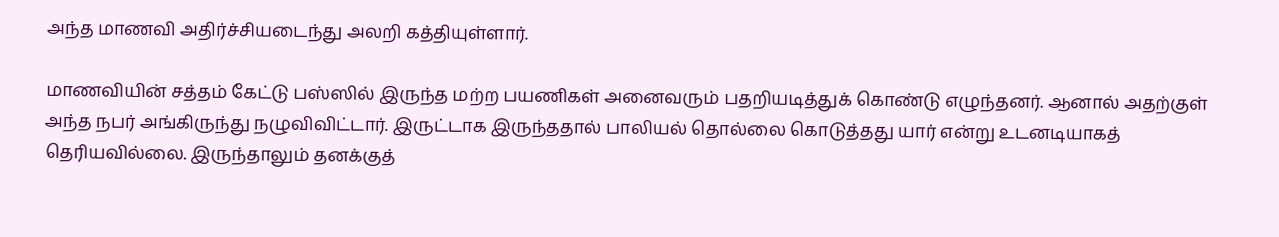அந்த மாணவி அதிர்ச்சியடைந்து அலறி கத்தியுள்ளார்.

மாணவியின் சத்தம் கேட்டு பஸ்ஸில் இருந்த மற்ற பயணிகள் அனைவரும் பதறியடித்துக் கொண்டு எழுந்தனர். ஆனால் அதற்குள் அந்த நபர் அங்கிருந்து நழுவிவிட்டார். இருட்டாக இருந்ததால் பாலியல் தொல்லை கொடுத்தது யார் என்று உடனடியாகத் தெரியவில்லை. இருந்தாலும் தனக்குத்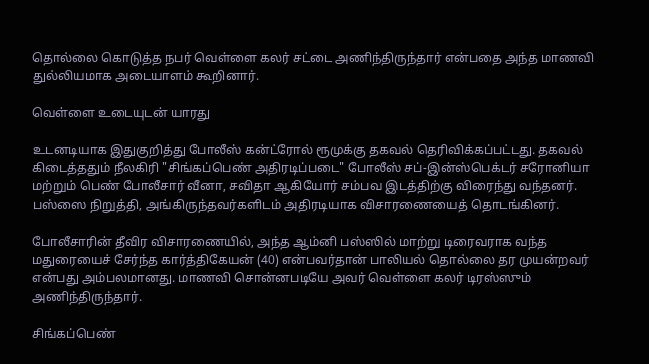தொல்லை கொடுத்த நபர் வெள்ளை கலர் சட்டை அணிந்திருந்தார் என்பதை அந்த மாணவி துல்லியமாக அடையாளம் கூறினார்.

வெள்ளை உடையுடன் யாரது

உடனடியாக இதுகுறித்து போலீஸ் கன்ட்ரோல் ரூமுக்கு தகவல் தெரிவிக்கப்பட்டது. தகவல் கிடைத்ததும் நீலகிரி "சிங்கப்பெண் அதிரடிப்படை" போலீஸ் சப்-இன்ஸ்பெக்டர் சரோனியா மற்றும் பெண் போலீசார் வீனா, சவிதா ஆகியோர் சம்பவ இடத்திற்கு விரைந்து வந்தனர். பஸ்ஸை நிறுத்தி, அங்கிருந்தவர்களிடம் அதிரடியாக விசாரணையைத் தொடங்கினர்.

போலீசாரின் தீவிர விசாரணையில், அந்த ஆம்னி பஸ்ஸில் மாற்று டிரைவராக வந்த மதுரையைச் சேர்ந்த கார்த்திகேயன் (40) என்பவர்தான் பாலியல் தொல்லை தர முயன்றவர் என்பது அம்பலமானது. மாணவி சொன்னபடியே அவர் வெள்ளை கலர் டிரஸ்ஸும் அணிந்திருந்தார்.

சிங்கப்பெண்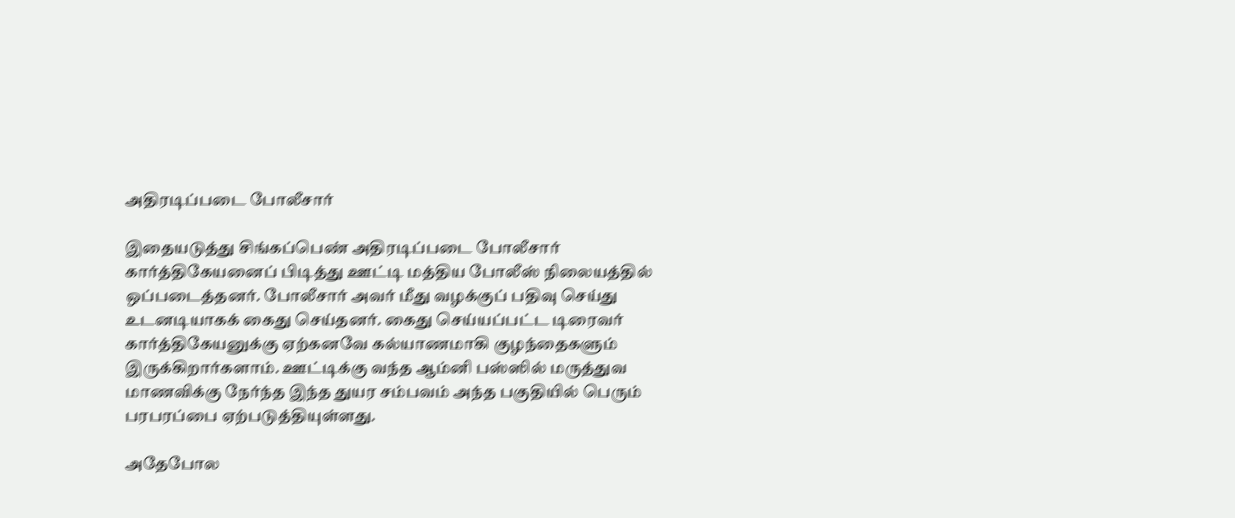அதிரடிப்படை போலீசார்

இதையடுத்து சிங்கப்பெண் அதிரடிப்படை போலீசார் கார்த்திகேயனைப் பிடித்து ஊட்டி மத்திய போலீஸ் நிலையத்தில் ஒப்படைத்தனர். போலீசார் அவர் மீது வழக்குப் பதிவு செய்து உடனடியாகக் கைது செய்தனர். கைது செய்யப்பட்ட டிரைவர் கார்த்திகேயனுக்கு ஏற்கனவே கல்யாணமாகி குழந்தைகளும் இருக்கிறார்களாம். ஊட்டிக்கு வந்த ஆம்னி பஸ்ஸில் மருத்துவ மாணவிக்கு நேர்ந்த இந்த துயர சம்பவம் அந்த பகுதியில் பெரும் பரபரப்பை ஏற்படுத்தியுள்ளது.

அதேபோல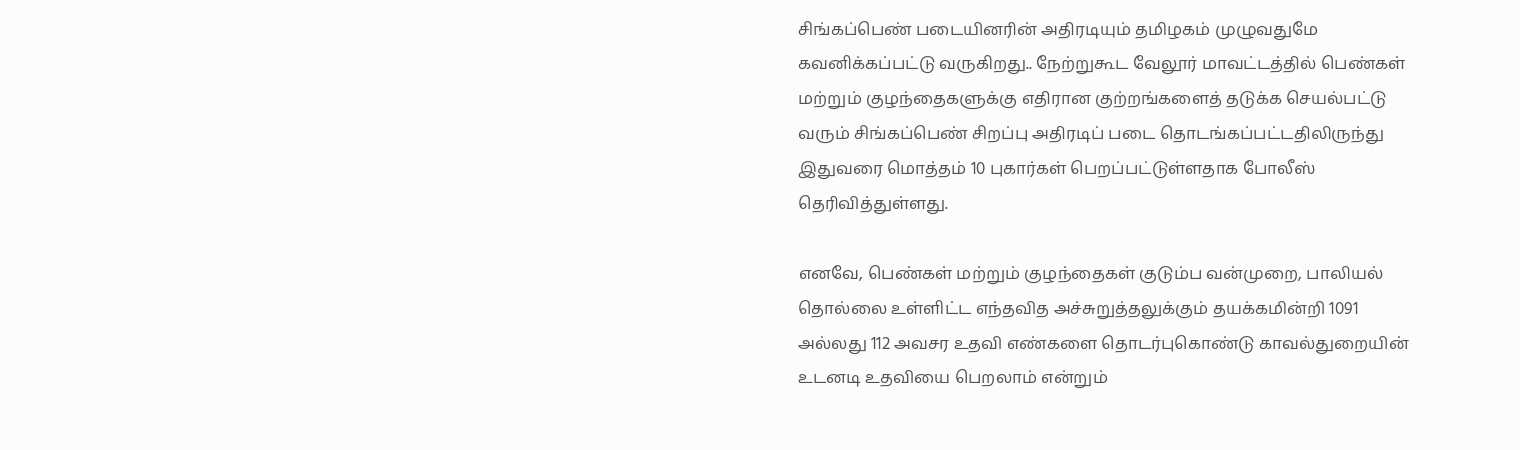சிங்கப்பெண் படையினரின் அதிரடியும் தமிழகம் முழுவதுமே கவனிக்கப்பட்டு வருகிறது.. நேற்றுகூட வேலூர் மாவட்டத்தில் பெண்கள் மற்றும் குழந்தைகளுக்கு எதிரான குற்றங்களைத் தடுக்க செயல்பட்டு வரும் சிங்கப்பெண் சிறப்பு அதிரடிப் படை தொடங்கப்பட்டதிலிருந்து இதுவரை மொத்தம் 10 புகார்கள் பெறப்பட்டுள்ளதாக போலீஸ் தெரிவித்துள்ளது.

எனவே, பெண்கள் மற்றும் குழந்தைகள் குடும்ப வன்முறை, பாலியல் தொல்லை உள்ளிட்ட எந்தவித அச்சுறுத்தலுக்கும் தயக்கமின்றி 1091 அல்லது 112 அவசர உதவி எண்களை தொடர்புகொண்டு காவல்துறையின் உடனடி உதவியை பெறலாம் என்றும்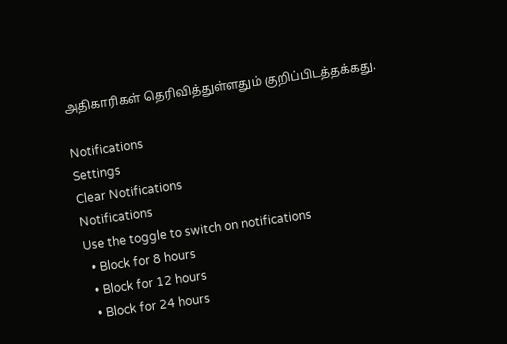அதிகாரிகள் தெரிவித்துள்ளதும் குறிப்பிடத்தக்கது.

Notifications
Settings
Clear Notifications
Notifications
Use the toggle to switch on notifications
  • Block for 8 hours
  • Block for 12 hours
  • Block for 24 hours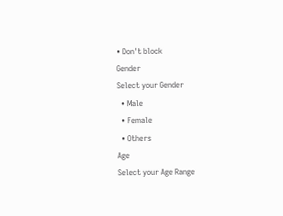• Don't block
Gender
Select your Gender
  • Male
  • Female
  • Others
Age
Select your Age Range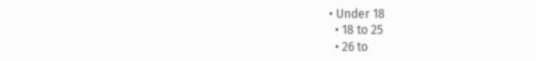• Under 18
  • 18 to 25
  • 26 to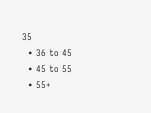35
  • 36 to 45
  • 45 to 55
  • 55+